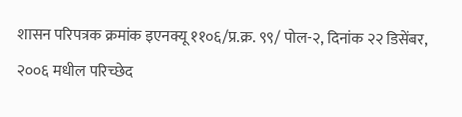शासन परिपत्रक क्रमांक इएनक्यू ११०६/प्र.क्र. ९९/ पोल-२, दिनांक २२ डिसेंबर, २००६ मधील परिच्छेद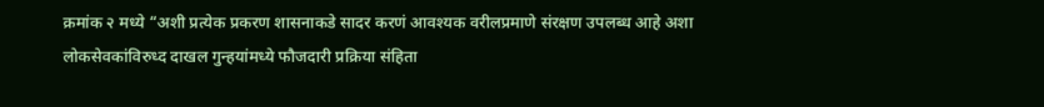क्रमांक २ मध्ये “अशी प्रत्येक प्रकरण शासनाकडे सादर करणं आवश्यक वरीलप्रमाणे संरक्षण उपलब्ध आहे अशा लोकसेवकांविरुध्द दाखल गुन्हयांमध्ये फौजदारी प्रक्रिया संहिता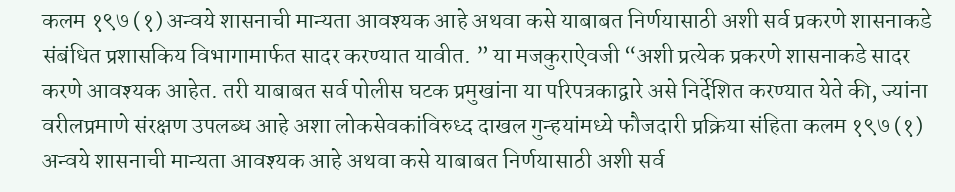कलम १९७ (१) अन्वये शासनाची मान्यता आवश्यक आहे अथवा कसे याबाबत निर्णयासाठी अशी सर्व प्रकरणे शासनाकडे संबंधित प्रशासकिय विभागामार्फत सादर करण्यात यावीत. ” या मजकुराऐवजी “अशी प्रत्येक प्रकरणे शासनाकडे सादर करणे आवश्यक आहेत. तरी याबाबत सर्व पोलीस घटक प्रमुखांना या परिपत्रकाद्वारे असे निर्देशित करण्यात येते की, ज्यांना वरीलप्रमाणे संरक्षण उपलब्ध आहे अशा लोकसेवकांविरुध्द दाखल गुन्हयांमध्ये फौजदारी प्रक्रिया संहिता कलम १९७ (१) अन्वये शासनाची मान्यता आवश्यक आहे अथवा कसे याबाबत निर्णयासाठी अशी सर्व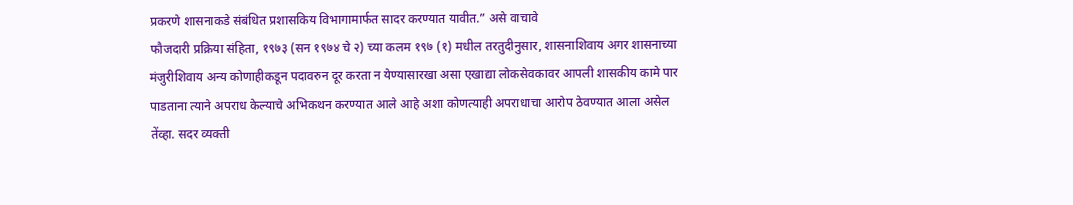प्रकरणे शासनाकडे संबंधित प्रशासकिय विभागामार्फत सादर करण्यात यावीत.” असे वाचावे
फौजदारी प्रक्रिया संहिता, १९७३ (सन १९७४ चे २) च्या कलम १९७ (१) मधील तरतुदीनुसार, शासनाशिवाय अगर शासनाच्या मंजुरीशिवाय अन्य कोणाहीकडून पदावरुन दूर करता न येण्यासारखा असा एखाद्या लोकसेवकावर आपली शासकीय कामे पार पाडताना त्याने अपराध केल्याचे अभिकथन करण्यात आले आहे अशा कोणत्याही अपराधाचा आरोप ठेवण्यात आला असेल तेंव्हा. सदर व्यक्ती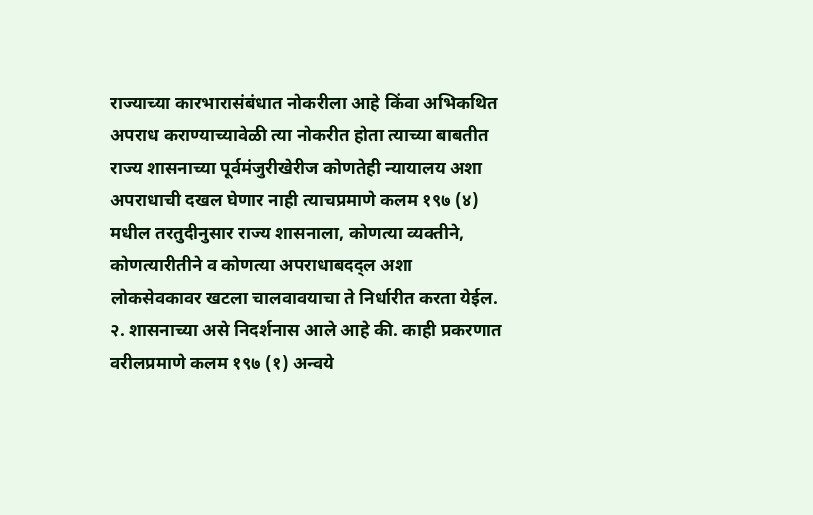राज्याच्या कारभारासंबंधात नोकरीला आहे किंवा अभिकथित अपराध कराण्याच्यावेळी त्या नोकरीत होता त्याच्या बाबतीत राज्य शासनाच्या पूर्वमंजुरीखेरीज कोणतेही न्यायालय अशा अपराधाची दखल घेणार नाही त्याचप्रमाणे कलम १९७ (४) मधील तरतुदीनुसार राज्य शासनाला, कोणत्या व्यक्तीने, कोणत्यारीतीने व कोणत्या अपराधाबदद्ल अशा लोकसेवकावर खटला चालवावयाचा ते निर्धारीत करता येईल.
२. शासनाच्या असे निदर्शनास आले आहे की. काही प्रकरणात वरीलप्रमाणे कलम १९७ (१) अन्वये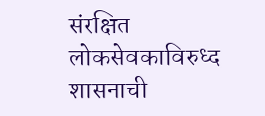संरक्षित लोकसेवकाविरुध्द शासनाची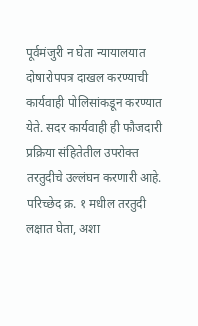पूर्वमंजुरी न घेता न्यायालयात दोषारोपपत्र दाखल करण्याची कार्यवाही पोलिसांकडून करण्यात येते. सदर कार्यवाही ही फौजदारी प्रक्रिया संहितेतील उपरोक्त तरतुदीचे उल्लंघन करणारी आहे. परिच्छेद क्र. १ मधील तरतुदी लक्षात घेता, अशा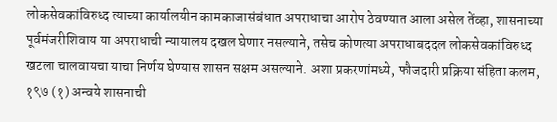लोकसेवकांविरुध्द त्याच्या कार्यालयीन कामकाजासंबंधात अपराधाचा आरोप ठेवण्यात आला असेल तेंव्हा, शासनाच्या पूर्वमंजरीशिवाय या अपराधाची न्यायालय दखल घेणार नसल्याने, तसेच कोणत्या अपराधाबददल लोकसेवकांविरुध्द खटला चालवायचा याचा निर्णय घेण्यास शासन सक्षम असल्याने. अशा प्रकरणांमध्ये, फौजदारी प्रक्रिया संहिता कलम, १९७ (१) अन्वये शासनाची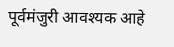पूर्वमंजुरी आवश्यक आहे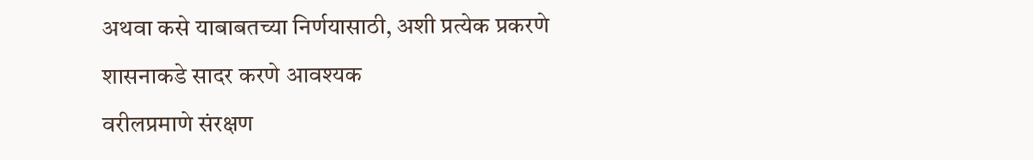अथवा कसे याबाबतच्या निर्णयासाठी, अशी प्रत्येक प्रकरणे शासनाकडे सादर करणे आवश्यक
वरीलप्रमाणे संरक्षण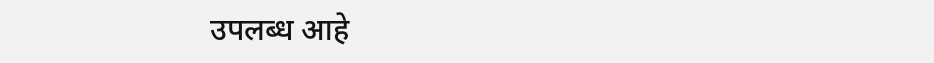उपलब्ध आहे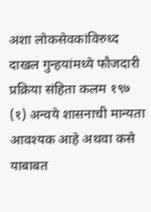अशा लोकसेवकांविरुध्द दाखल गुन्हयांमध्ये फौजदारी प्रक्रिया संहिता कलम १९७ (१) अन्वये शासनाची मान्यता आवश्यक आहे अथवा कसे याबाबत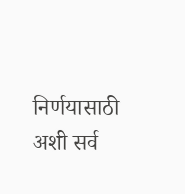निर्णयासाठी अशी सर्व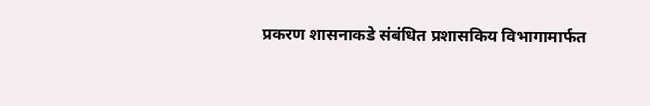प्रकरण शासनाकडे संबंधित प्रशासकिय विभागामार्फत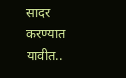सादर करण्यात यावीत..